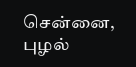சென்னை, புழல்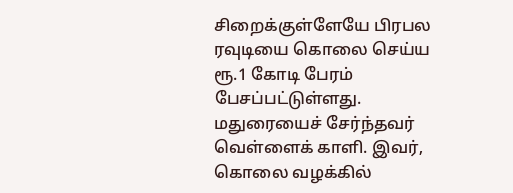சிறைக்குள்ளேயே பிரபல ரவுடியை கொலை செய்ய ரூ.1 கோடி பேரம் பேசப்பட்டுள்ளது. மதுரையைச் சேர்ந்தவர் வெள்ளைக் காளி. இவர், கொலை வழக்கில்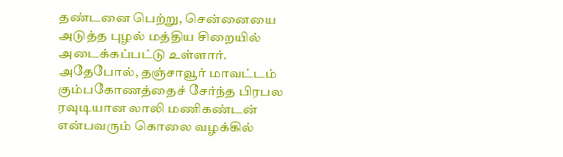தண்டனை பெற்று, சென்னையை அடுத்த புழல் மத்திய சிறையில் அடைக்கப்பட்டு உள்ளார். அதேபோல், தஞ்சாவூர் மாவட்டம் கும்பகோணத்தைச் சேர்ந்த பிரபல ரவுடியான லாலி மணிகண்டன் என்பவரும் கொலை வழக்கில்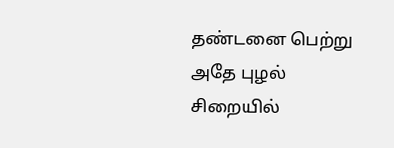தண்டனை பெற்று அதே புழல் சிறையில்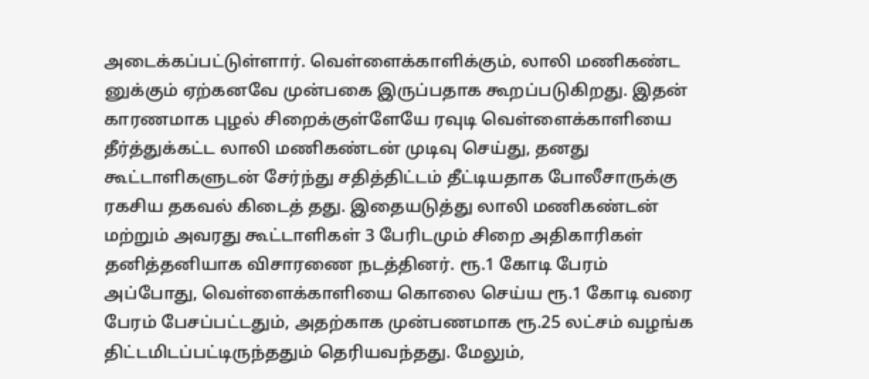அடைக்கப்பட்டுள்ளார். வெள்ளைக்காளிக்கும், லாலி மணிகண்ட னுக்கும் ஏற்கனவே முன்பகை இருப்பதாக கூறப்படுகிறது. இதன் காரணமாக புழல் சிறைக்குள்ளேயே ரவுடி வெள்ளைக்காளியை தீர்த்துக்கட்ட லாலி மணிகண்டன் முடிவு செய்து, தனது கூட்டாளிகளுடன் சேர்ந்து சதித்திட்டம் தீட்டியதாக போலீசாருக்கு ரகசிய தகவல் கிடைத் தது. இதையடுத்து லாலி மணிகண்டன் மற்றும் அவரது கூட்டாளிகள் 3 பேரிடமும் சிறை அதிகாரிகள் தனித்தனியாக விசாரணை நடத்தினர். ரூ.1 கோடி பேரம் அப்போது, வெள்ளைக்காளியை கொலை செய்ய ரூ.1 கோடி வரை பேரம் பேசப்பட்டதும், அதற்காக முன்பணமாக ரூ.25 லட்சம் வழங்க திட்டமிடப்பட்டிருந்ததும் தெரியவந்தது. மேலும்,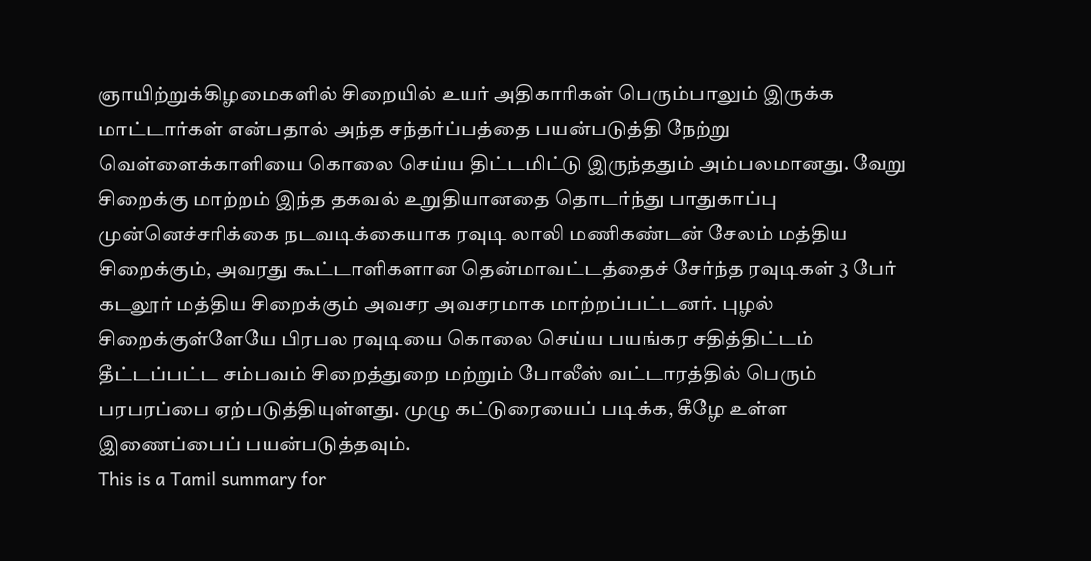ஞாயிற்றுக்கிழமைகளில் சிறையில் உயர் அதிகாரிகள் பெரும்பாலும் இருக்க மாட்டார்கள் என்பதால் அந்த சந்தர்ப்பத்தை பயன்படுத்தி நேற்று வெள்ளைக்காளியை கொலை செய்ய திட்டமிட்டு இருந்ததும் அம்பலமானது. வேறு சிறைக்கு மாற்றம் இந்த தகவல் உறுதியானதை தொடர்ந்து பாதுகாப்பு முன்னெச்சரிக்கை நடவடிக்கையாக ரவுடி லாலி மணிகண்டன் சேலம் மத்திய சிறைக்கும், அவரது கூட்டாளிகளான தென்மாவட்டத்தைச் சேர்ந்த ரவுடிகள் 3 பேர் கடலூர் மத்திய சிறைக்கும் அவசர அவசரமாக மாற்றப்பட்டனர். புழல் சிறைக்குள்ளேயே பிரபல ரவுடியை கொலை செய்ய பயங்கர சதித்திட்டம் தீட்டப்பட்ட சம்பவம் சிறைத்துறை மற்றும் போலீஸ் வட்டாரத்தில் பெரும் பரபரப்பை ஏற்படுத்தியுள்ளது. முழு கட்டுரையைப் படிக்க, கீழே உள்ள இணைப்பைப் பயன்படுத்தவும்.
This is a Tamil summary for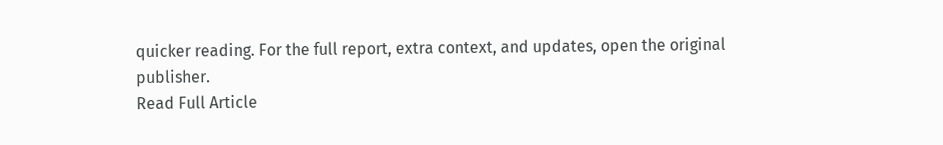quicker reading. For the full report, extra context, and updates, open the original publisher.
Read Full Article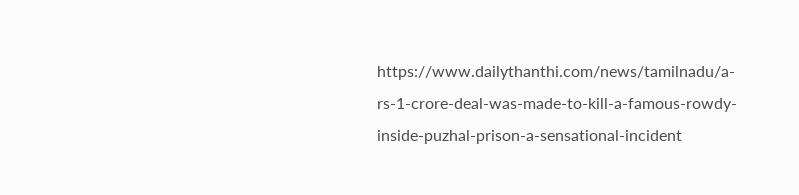https://www.dailythanthi.com/news/tamilnadu/a-rs-1-crore-deal-was-made-to-kill-a-famous-rowdy-inside-puzhal-prison-a-sensational-incident